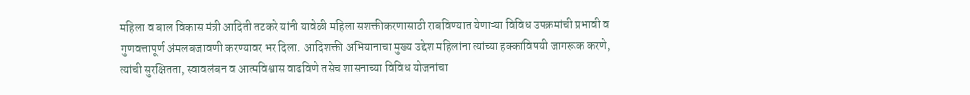महिला व बाल विकास मंत्री आदिती तटकरे यांनी यावेळी महिला सशक्तीकरणासाठी राबविण्यात येणाऱ्या विविध उपक्रमांची प्रभावी व गुणवत्तापूर्ण अंमलबजावणी करण्यावर भर दिला. आदिशक्ती अभियानाचा मुख्य उद्देश महिलांना त्यांच्या हक्कांविषयी जागरूक करणे, त्यांची सुरक्षितता, स्वावलंबन व आत्मविश्वास वाढविणे तसेच शासनाच्या विविध योजनांचा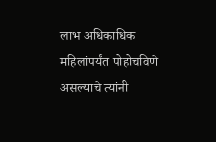लाभ अधिकाधिक महिलांपर्यंत पोहोचविणे असल्याचे त्यांनी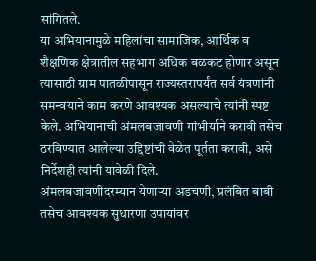सांगितले.
या अभियानामुळे महिलांचा सामाजिक, आर्थिक व शैक्षणिक क्षेत्रातील सहभाग अधिक बळकट होणार असून त्यासाठी ग्राम पातळीपासून राज्यस्तरापर्यंत सर्व यंत्रणांनी समन्वयाने काम करणे आवश्यक असल्याचे त्यांनी स्पष्ट केले. अभियानाची अंमलबजावणी गांभीर्याने करावी तसेच ठरविण्यात आलेल्या उद्दिष्टांची वेळेत पूर्तता करावी, असे निर्देशही त्यांनी यावेळी दिले.
अंमलबजावणीदरम्यान येणाऱ्या अडचणी, प्रलंबित बाबी तसेच आवश्यक सुधारणा उपायांवर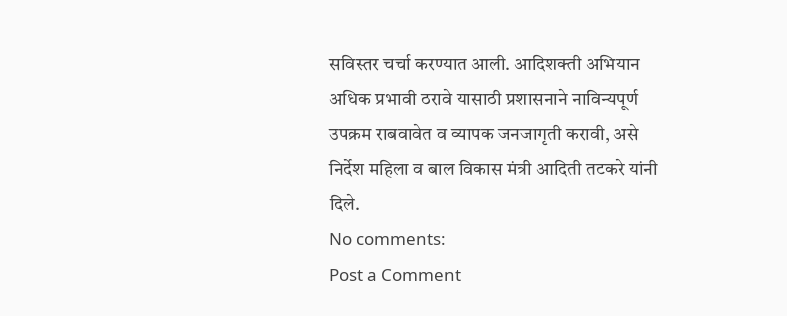सविस्तर चर्चा करण्यात आली. आदिशक्ती अभियान अधिक प्रभावी ठरावे यासाठी प्रशासनाने नाविन्यपूर्ण उपक्रम राबवावेत व व्यापक जनजागृती करावी, असे निर्देश महिला व बाल विकास मंत्री आदिती तटकरे यांनी दिले.
No comments:
Post a Comment